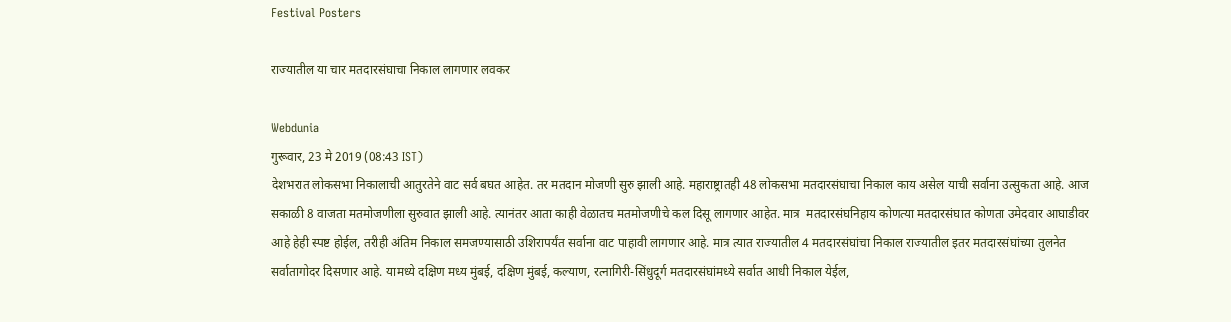Festival Posters

राज्यातील या चार मतदारसंघाचा निकाल लागणार लवकर

Webdunia
गुरूवार, 23 मे 2019 (08:43 IST)
देशभरात लोकसभा निकालाची आतुरतेने वाट सर्व बघत आहेत. तर मतदान मोजणी सुरु झाली आहे. महाराष्ट्रातही 48 लोकसभा मतदारसंघाचा निकाल काय असेल याची सर्वाना उत्सुकता आहे. आज सकाळी 8 वाजता मतमोजणीला सुरुवात झाली आहे. त्यानंतर आता काही वेळातच मतमोजणीचे कल दिसू लागणार आहेत. मात्र  मतदारसंघनिहाय कोणत्या मतदारसंघात कोणता उमेदवार आघाडीवर आहे हेही स्पष्ट होईल, तरीही अंतिम निकाल समजण्यासाठी उशिरापर्यंत सर्वाना वाट पाहावी लागणार आहे. मात्र त्यात राज्यातील 4 मतदारसंघांचा निकाल राज्यातील इतर मतदारसंघांच्या तुलनेत सर्वातागोदर दिसणार आहे. यामध्ये दक्षिण मध्य मुंबई, दक्षिण मुंबई, कल्याण, रत्नागिरी-सिंधुदूर्ग मतदारसंघांमध्ये सर्वात आधी निकाल येईल,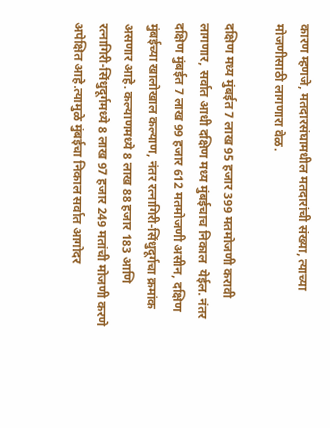कारण म्हणजे, मतदारसंघामधील मतदारांची संख्या, त्याच्या मोजणीसाठी लागणारा वेळ.

दक्षिण मध्य मुंबईत 7 लाख 95 हजार 399 मतमोजणी करावी लागणार, सर्वात आधी दक्षिण मध्य मुंबईचाच निकाल  येईल. नंतर दक्षिण मुंबईत 7 लाख 99 हजार 612 मतमोजणी असीन, दक्षिण मुंबईच्या खालोखाल कल्याण, नंतर रत्नागिरी-सिंधुदूर्गचा क्रमांक असणार आहे. कल्याणमध्ये 8 लाख 88 हजार 183 आणि रत्नागिरी-सिंधुदूर्गमध्ये 8 लाख 97 हजार 249 मतांची मोजणी करणे अपेक्षित आहे.त्यामुळे मुंबईचा निकाल सर्वात आगोदर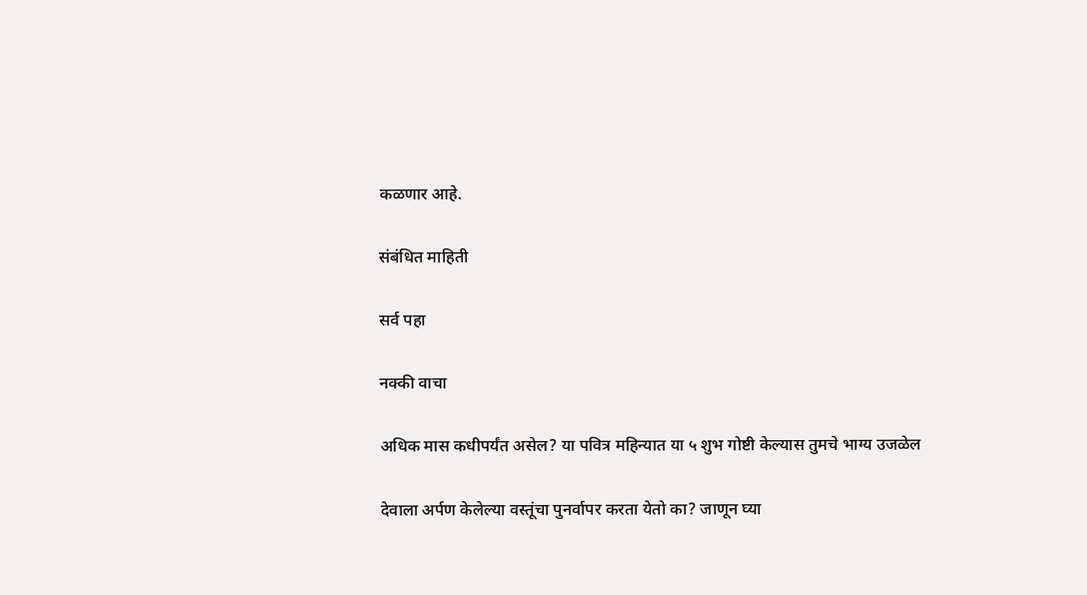कळणार आहे.

संबंधित माहिती

सर्व पहा

नक्की वाचा

अधिक मास कधीपर्यंत असेल? या पवित्र महिन्यात या ५ शुभ गोष्टी केल्यास तुमचे भाग्य उजळेल

देवाला अर्पण केलेल्या वस्तूंचा पुनर्वापर करता येतो का? जाणून घ्या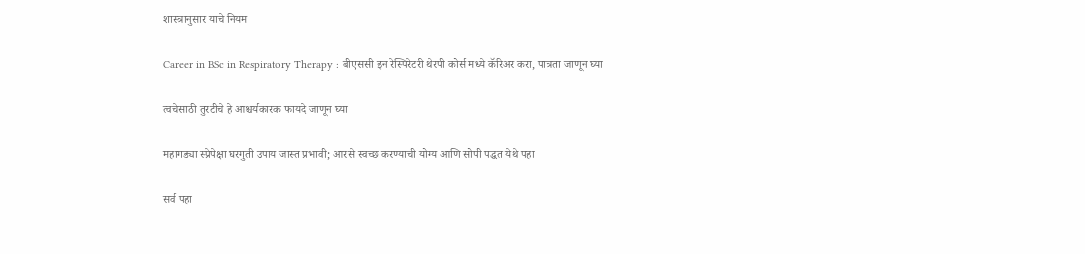शास्त्रानुसार याचे नियम

Career in BSc in Respiratory Therapy : बीएससी इन रेस्पिरेटरी थेरपी कोर्स मध्ये कॅरिअर करा, पात्रता जाणून घ्या

त्वचेसाठी तुरटीचे हे आश्चर्यकारक फायदे जाणून घ्या

महागड्या स्प्रेपेक्षा घरगुती उपाय जास्त प्रभावी; आरसे स्वच्छ करण्याची योग्य आणि सोपी पद्धत येथे पहा

सर्व पहा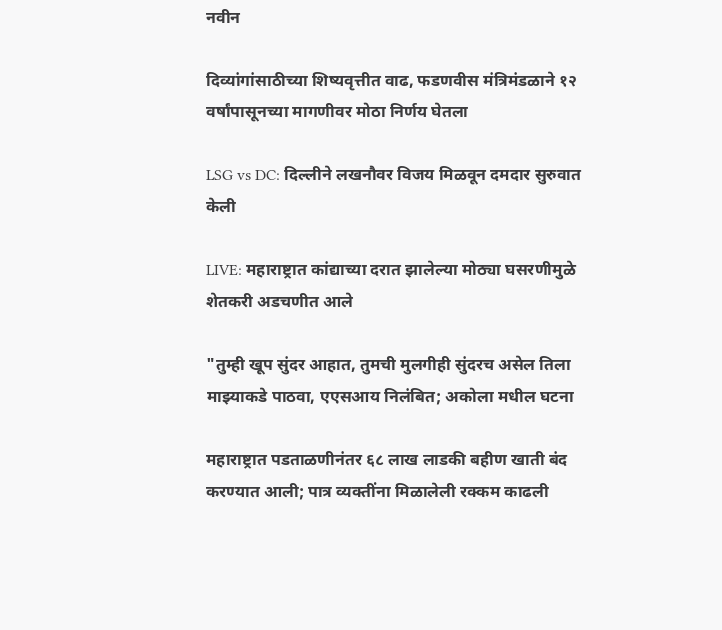नवीन

दिव्यांगांसाठीच्या शिष्यवृत्तीत वाढ, फडणवीस मंत्रिमंडळाने १२ वर्षांपासूनच्या मागणीवर मोठा निर्णय घेतला

LSG vs DC: दिल्लीने लखनौवर विजय मिळवून दमदार सुरुवात केली

LIVE: महाराष्ट्रात कांद्याच्या दरात झालेल्या मोठ्या घसरणीमुळे शेतकरी अडचणीत आले

"तुम्ही खूप सुंदर आहात, तुमची मुलगीही सुंदरच असेल तिला माझ्याकडे पाठवा, एएसआय निलंबित; अकोला मधील घटना

महाराष्ट्रात पडताळणीनंतर ६८ लाख लाडकी बहीण खाती बंद करण्यात आली; पात्र व्यक्तींना मिळालेली रक्कम काढली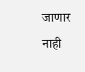जाणार नाही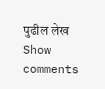पुढील लेख
Show comments